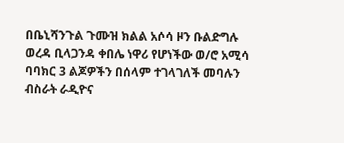በቤኒሻንጉል ጉሙዝ ክልል አሶሳ ዞን ቡልድግሉ ወረዳ ቢላጋንዳ ቀበሌ ነዋሪ የሆነችው ወ/ሮ አሚሳ ባባክር 3 ልጆዎችን በሰላም ተገላገለች መባሉን ብስራት ራዲዮና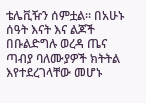ቴሌቪዥን ሰምቷል። በአሁኑ ሰዓት እናት እና ልጆች በቡልድግሉ ወረዳ ጤና ጣብያ ባለሙያዎች ክትትል እየተደረገላቸው መሆኑ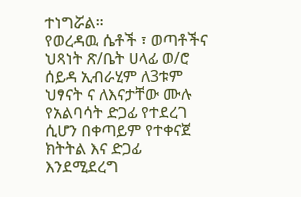ተነግሯል።
የወረዳዉ ሴቶች ፣ ወጣቶችና ህጻነት ጽ/ቤት ሀላፊ ወ/ሮ ሰይዳ ኢብራሂም ለ3ቱም ህፃናት ና ለእናታቸው ሙሉ የአልባሳት ድጋፊ የተደረገ ሲሆን በቀጣይም የተቀናጀ ክትትል እና ድጋፊ እንደሚደረግ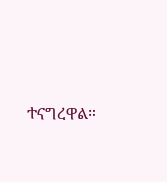ተናግረዋል።